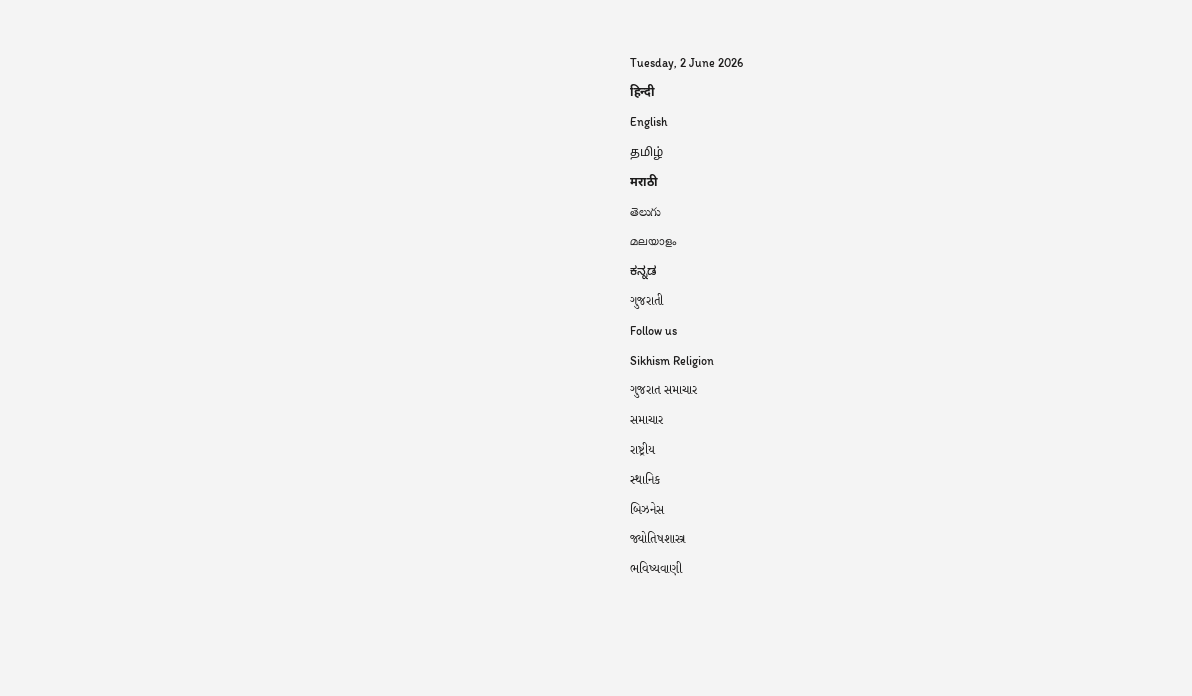Tuesday, 2 June 2026
हिन्दी
English
தமிழ்
मराठी
తెలుగు
മലയാളം
ಕನ್ನಡ
ગુજરાતી
Follow us
Sikhism Religion
ગુજરાત સમાચાર
સમાચાર
રાષ્ટ્રીય
સ્થાનિક
બિઝનેસ
જ્યોતિષશાસ્ત્ર
ભવિષ્યવાણી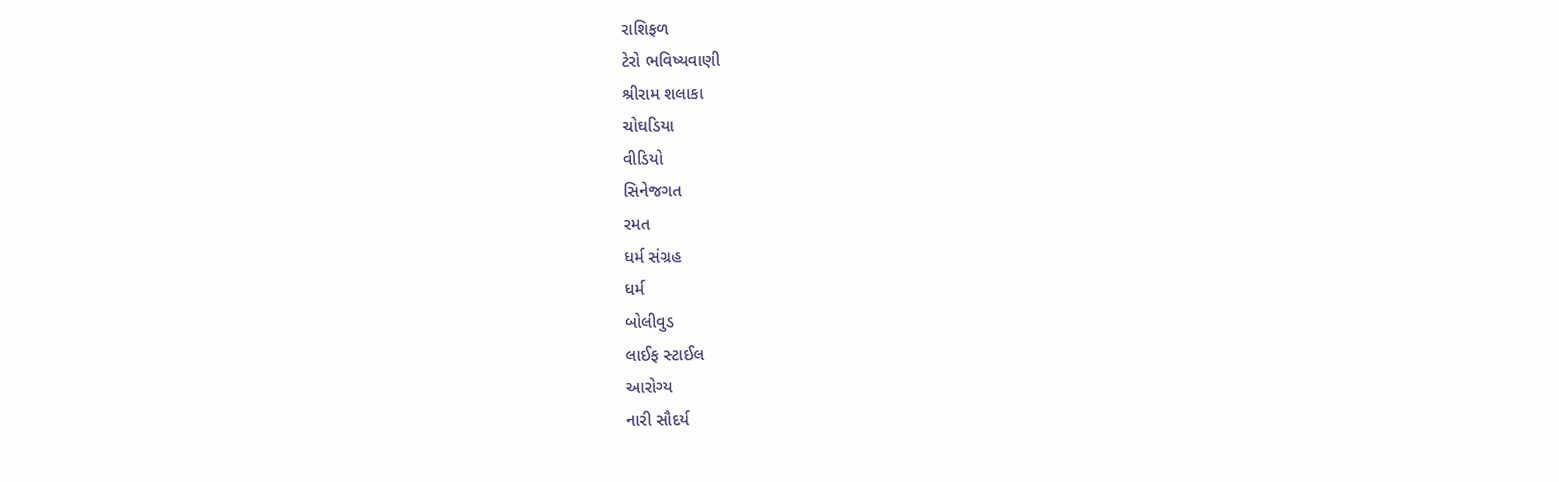રાશિફળ
ટેરો ભવિષ્યવાણી
શ્રીરામ શલાકા
ચોઘડિયા
વીડિયો
સિનેજગત
રમત
ધર્મ સંગ્રહ
ધર્મ
બોલીવુડ
લાઈફ સ્ટાઈલ
આરોગ્ય
નારી સૌદર્ય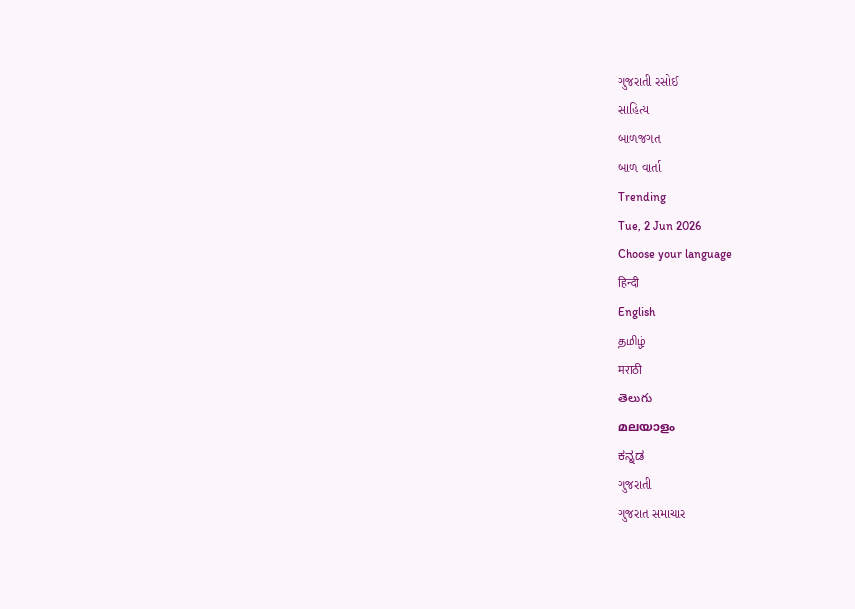ગુજરાતી રસોઈ
સાહિત્ય
બાળજગત
બાળ વાર્તા
Trending
Tue, 2 Jun 2026
Choose your language
हिन्दी
English
தமிழ்
मराठी
తెలుగు
മലയാളം
ಕನ್ನಡ
ગુજરાતી
ગુજરાત સમાચાર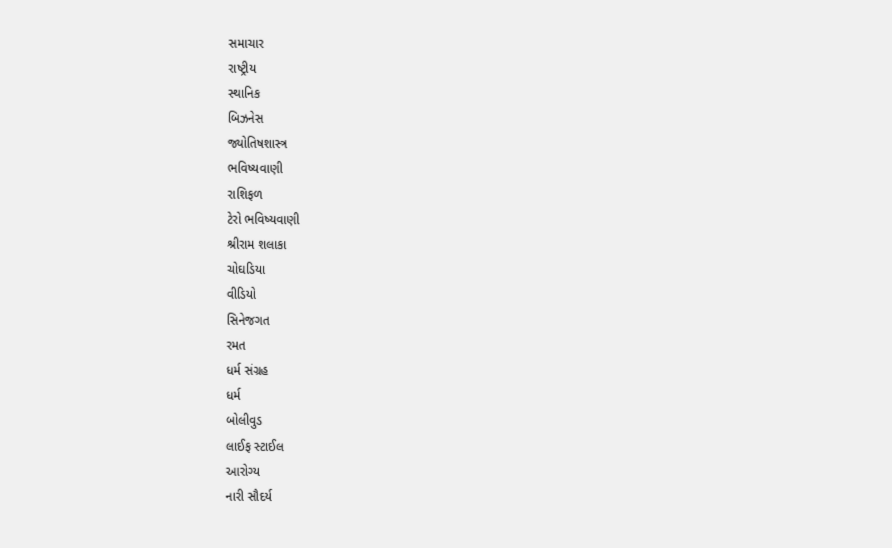સમાચાર
રાષ્ટ્રીય
સ્થાનિક
બિઝનેસ
જ્યોતિષશાસ્ત્ર
ભવિષ્યવાણી
રાશિફળ
ટેરો ભવિષ્યવાણી
શ્રીરામ શલાકા
ચોઘડિયા
વીડિયો
સિનેજગત
રમત
ધર્મ સંગ્રહ
ધર્મ
બોલીવુડ
લાઈફ સ્ટાઈલ
આરોગ્ય
નારી સૌદર્ય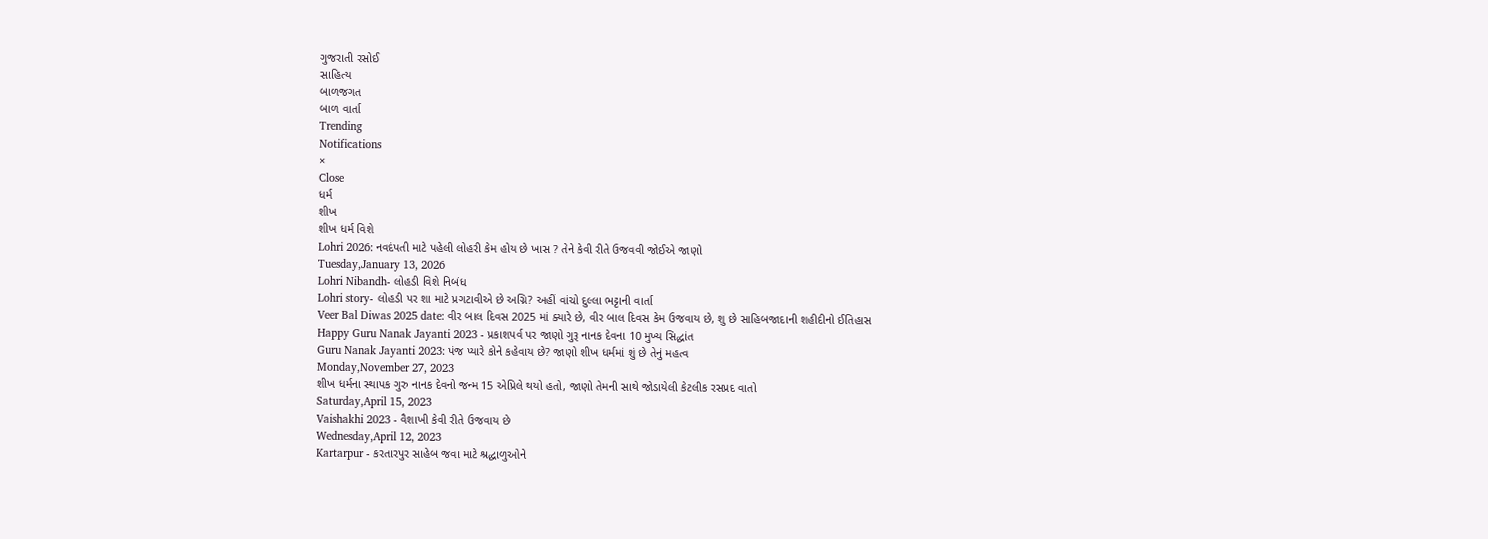ગુજરાતી રસોઈ
સાહિત્ય
બાળજગત
બાળ વાર્તા
Trending
Notifications
×
Close
ધર્મ
શીખ
શીખ ધર્મ વિશે
Lohri 2026: નવદંપતી માટે પહેલી લોહરી કેમ હોય છે ખાસ ? તેને કેવી રીતે ઉજવવી જોઈએ જાણો
Tuesday,January 13, 2026
Lohri Nibandh- લોહડી વિશે નિબંધ
Lohri story- લોહડી પર શા માટે પ્રગટાવીએ છે અગ્નિ? અહીં વાંચો દુલ્લા ભટ્ટાની વાર્તા
Veer Bal Diwas 2025 date: વીર બાલ દિવસ 2025 માં ક્યારે છે, વીર બાલ દિવસ કેમ ઉજવાય છે, શુ છે સાહિબજાદાની શહીદીનો ઈતિહાસ
Happy Guru Nanak Jayanti 2023 - પ્રકાશપર્વ પર જાણો ગુરૂ નાનક દેવના 10 મુખ્ય સિદ્ધાંત
Guru Nanak Jayanti 2023: પંજ પ્યારે કોને કહેવાય છે? જાણો શીખ ધર્મમાં શું છે તેનું મહત્વ
Monday,November 27, 2023
શીખ ધર્મના સ્થાપક ગુરુ નાનક દેવનો જન્મ 15 એપ્રિલે થયો હતો, જાણો તેમની સાથે જોડાયેલી કેટલીક રસપ્રદ વાતો
Saturday,April 15, 2023
Vaishakhi 2023 - વૈશાખી કેવી રીતે ઉજવાય છે
Wednesday,April 12, 2023
Kartarpur - કરતારપુર સાહેબ જવા માટે શ્રદ્ધાળુઓને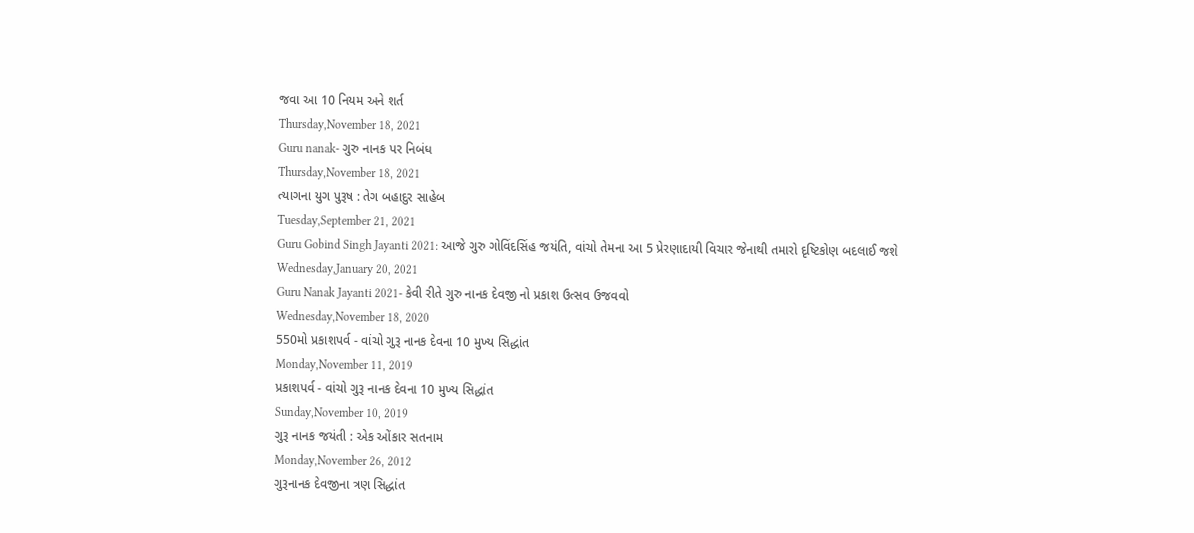જવા આ 10 નિયમ અને શર્ત
Thursday,November 18, 2021
Guru nanak- ગુરુ નાનક પર નિબંધ
Thursday,November 18, 2021
ત્યાગના યુગ પુરૂષ : તેગ બહાદુર સાહેબ
Tuesday,September 21, 2021
Guru Gobind Singh Jayanti 2021: આજે ગુરુ ગોવિંદસિંહ જયંતિ, વાંચો તેમના આ 5 પ્રેરણાદાયી વિચાર જેનાથી તમારો દૃષ્ટિકોણ બદલાઈ જશે
Wednesday,January 20, 2021
Guru Nanak Jayanti 2021- કેવી રીતે ગુરુ નાનક દેવજી નો પ્રકાશ ઉત્સવ ઉજવવો
Wednesday,November 18, 2020
550મો પ્રકાશપર્વ - વાંચો ગુરૂ નાનક દેવના 10 મુખ્ય સિદ્ધાંત
Monday,November 11, 2019
પ્રકાશપર્વ - વાંચો ગુરૂ નાનક દેવના 10 મુખ્ય સિદ્ધાંત
Sunday,November 10, 2019
ગુરૂ નાનક જયંતી : એક ઓંકાર સતનામ
Monday,November 26, 2012
ગુરૂનાનક દેવજીના ત્રણ સિદ્ધાંત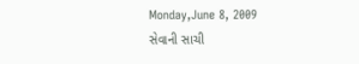Monday,June 8, 2009
સેવાની સાચી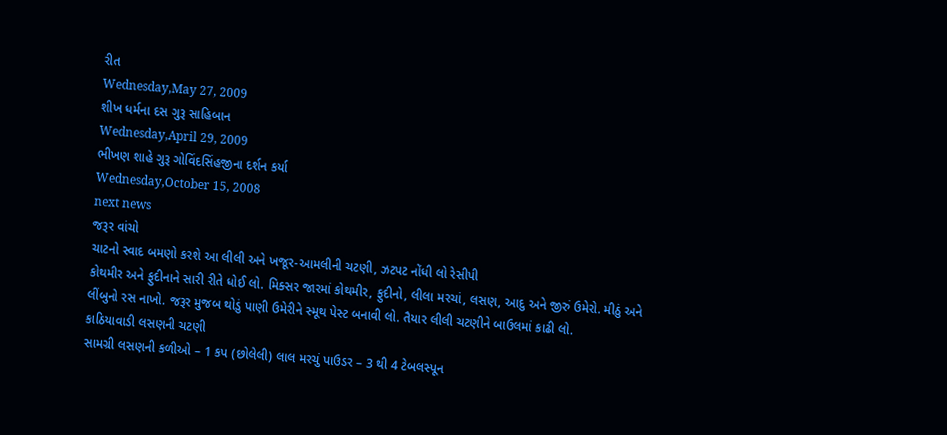રીત
Wednesday,May 27, 2009
શીખ ધર્મના દસ ગુરૂ સાહિબાન
Wednesday,April 29, 2009
ભીખણ શાહે ગુરૂ ગોવિંદસિંહજીના દર્શન કર્યા
Wednesday,October 15, 2008
next news
જરૂર વાંચો
ચાટનો સ્વાદ બમણો કરશે આ લીલી અને ખજૂર-આમલીની ચટણી, ઝટપટ નોંધી લો રેસીપી
કોથમીર અને ફુદીનાને સારી રીતે ધોઈ લો. મિક્સર જારમાં કોથમીર, ફુદીનો, લીલા મરચાં, લસણ, આદુ અને જીરું ઉમેરો. મીઠું અને લીંબુનો રસ નાખો. જરૂર મુજબ થોડું પાણી ઉમેરીને સ્મૂથ પેસ્ટ બનાવી લો. તૈયાર લીલી ચટણીને બાઉલમાં કાઢી લો.
કાઠિયાવાડી લસણની ચટણી
સામગ્રી લસણની કળીઓ – 1 કપ (છોલેલી) લાલ મરચું પાઉડર – 3 થી 4 ટેબલસ્પૂન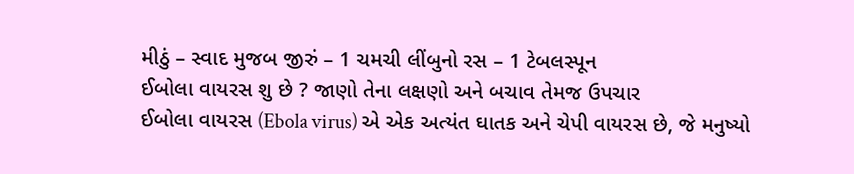મીઠું – સ્વાદ મુજબ જીરું – 1 ચમચી લીંબુનો રસ – 1 ટેબલસ્પૂન
ઈબોલા વાયરસ શુ છે ? જાણો તેના લક્ષણો અને બચાવ તેમજ ઉપચાર
ઈબોલા વાયરસ (Ebola virus) એ એક અત્યંત ઘાતક અને ચેપી વાયરસ છે, જે મનુષ્યો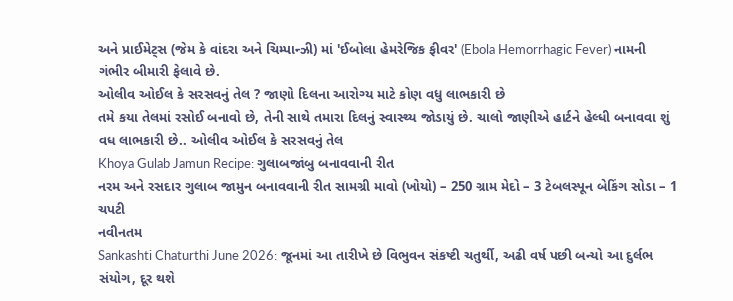અને પ્રાઈમેટ્સ (જેમ કે વાંદરા અને ચિમ્પાન્ઝી) માં 'ઈબોલા હેમરેજિક ફીવર' (Ebola Hemorrhagic Fever) નામની ગંભીર બીમારી ફેલાવે છે.
ઓલીવ ઓઈલ કે સરસવનું તેલ ? જાણો દિલના આરોગ્ય માટે કોણ વધુ લાભકારી છે
તમે કયા તેલમાં રસોઈ બનાવો છે, તેની સાથે તમારા દિલનું સ્વાસ્થ્ય જોડાયું છે. ચાલો જાણીએ હાર્ટને હેલ્ધી બનાવવા શું વધ લાભકારી છે.. ઓલીવ ઓઈલ કે સરસવનું તેલ
Khoya Gulab Jamun Recipe: ગુલાબજાંબુ બનાવવાની રીત
નરમ અને રસદાર ગુલાબ જામુન બનાવવાની રીત સામગ્રી માવો (ખોયો) – 250 ગ્રામ મેદો – 3 ટેબલસ્પૂન બેકિંગ સોડા – 1 ચપટી
નવીનતમ
Sankashti Chaturthi June 2026: જૂનમાં આ તારીખે છે વિભુવન સંકષ્ટી ચતુર્થી, અઢી વર્ષ પછી બન્યો આ દુર્લભ સંયોગ, દૂર થશે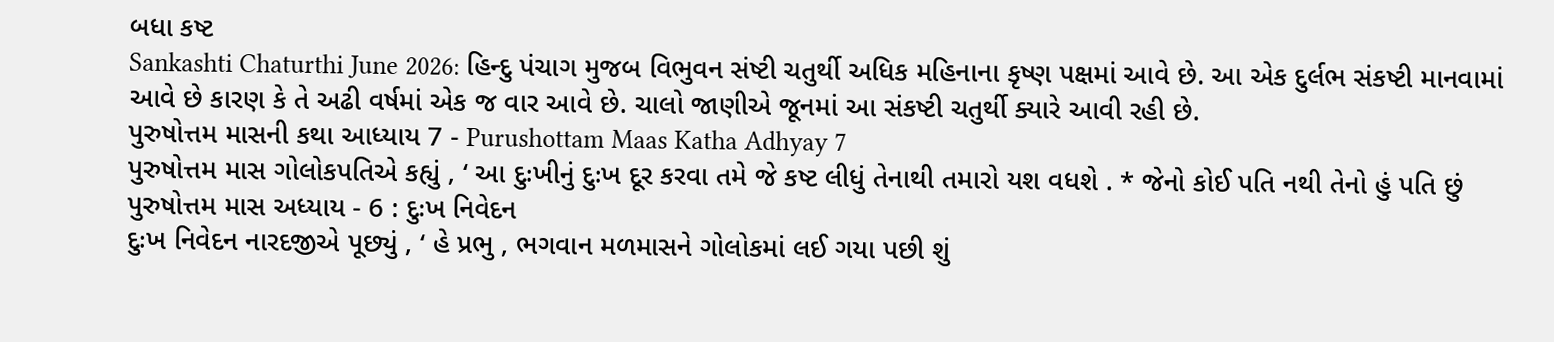બધા કષ્ટ
Sankashti Chaturthi June 2026: હિન્દુ પંચાગ મુજબ વિભુવન સંષ્ટી ચતુર્થી અધિક મહિનાના કૃષ્ણ પક્ષમાં આવે છે. આ એક દુર્લભ સંકષ્ટી માનવામાં આવે છે કારણ કે તે અઢી વર્ષમાં એક જ વાર આવે છે. ચાલો જાણીએ જૂનમાં આ સંકષ્ટી ચતુર્થી ક્યારે આવી રહી છે.
પુરુષોત્તમ માસની કથા આધ્યાય 7 - Purushottam Maas Katha Adhyay 7
પુરુષોત્તમ માસ ગોલોકપતિએ કહ્યું , ‘ આ દુઃખીનું દુઃખ દૂર કરવા તમે જે કષ્ટ લીધું તેનાથી તમારો યશ વધશે . * જેનો કોઈ પતિ નથી તેનો હું પતિ છું
પુરુષોત્તમ માસ અધ્યાય - 6 : દુઃખ નિવેદન
દુઃખ નિવેદન નારદજીએ પૂછ્યું , ‘ હે પ્રભુ , ભગવાન મળમાસને ગોલોકમાં લઈ ગયા પછી શું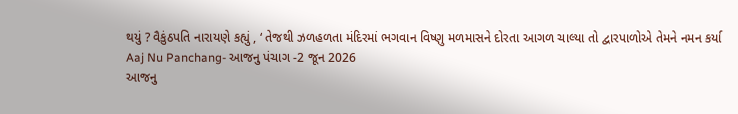થયું ? વૈકુંઠપતિ નારાયણે કહ્યું , ‘ તેજથી ઝળહળતા મંદિરમાં ભગવાન વિષ્ણુ મળમાસને દોરતા આગળ ચાલ્યા તો દ્વારપાળોએ તેમને નમન કર્યા
Aaj Nu Panchang- આજનુ પંચાગ -2 જૂન 2026
આજનુ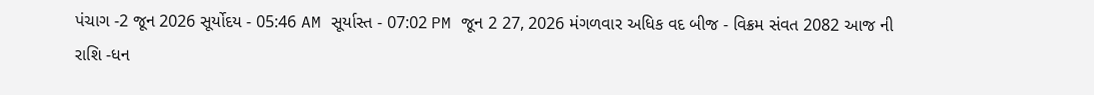પંચાગ -2 જૂન 2026 સૂર્યોદય - 05:46 AM સૂર્યાસ્ત - 07:02 PM જૂન 2 27, 2026 મંગળવાર અધિક વદ બીજ - વિક્રમ સંવત 2082 આજ ની રાશિ -ધન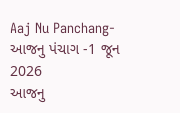Aaj Nu Panchang- આજનુ પંચાગ -1 જૂન 2026
આજનુ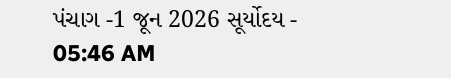પંચાગ -1 જૂન 2026 સૂર્યોદય - 05:46 AM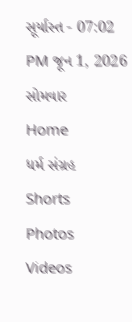સૂર્યાસ્ત - 07:02 PM જૂન 1, 2026 સોમવાર
Home
ધર્મ સંગ્રહ
Shorts
Photos
Videos